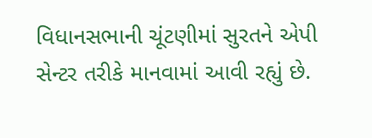વિધાનસભાની ચૂંટણીમાં સુરતને એપી સેન્ટર તરીકે માનવામાં આવી રહ્યું છે.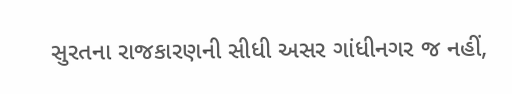સુરતના રાજકારણની સીધી અસર ગાંધીનગર જ નહીં,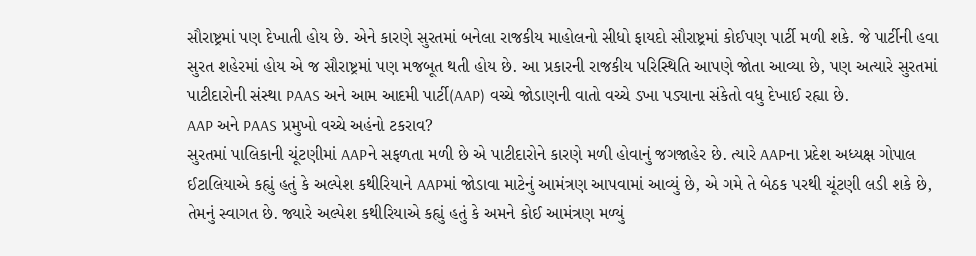સૌરાષ્ટ્રમાં પણ દેખાતી હોય છે. એને કારણે સુરતમાં બનેલા રાજકીય માહોલનો સીધો ફાયદો સૌરાષ્ટ્રમાં કોઈપણ પાર્ટી મળી શકે. જે પાર્ટીની હવા સુરત શહેરમાં હોય એ જ સૌરાષ્ટ્રમાં પણ મજબૂત થતી હોય છે. આ પ્રકારની રાજકીય પરિસ્થિતિ આપણે જોતા આવ્યા છે, પણ અત્યારે સુરતમાં પાટીદારોની સંસ્થા PAAS અને આમ આદમી પાર્ટી(AAP) વચ્ચે જોડાણની વાતો વચ્ચે ડખા પડ્યાના સંકેતો વધુ દેખાઈ રહ્યા છે.
AAP અને PAAS પ્રમુખો વચ્ચે અહંનો ટકરાવ?
સુરતમાં પાલિકાની ચૂંટણીમાં AAPને સફળતા મળી છે એ પાટીદારોને કારણે મળી હોવાનું જગજાહેર છે. ત્યારે AAPના પ્રદેશ અધ્યક્ષ ગોપાલ ઈટાલિયાએ કહ્યું હતું કે અલ્પેશ કથીરિયાને AAPમાં જોડાવા માટેનું આમંત્રણ આપવામાં આવ્યું છે, એ ગમે તે બેઠક પરથી ચૂંટણી લડી શકે છે, તેમનું સ્વાગત છે. જ્યારે અલ્પેશ કથીરિયાએ કહ્યું હતું કે અમને કોઈ આમંત્રણ મળ્યું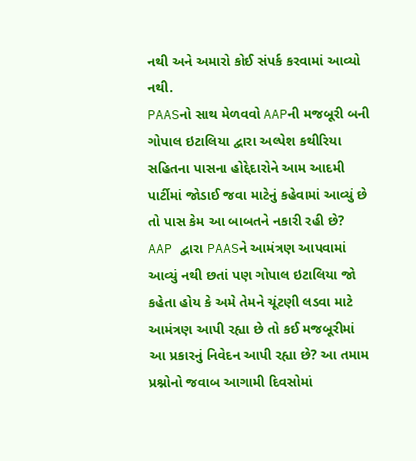નથી અને અમારો કોઈ સંપર્ક કરવામાં આવ્યો નથી.
PAASનો સાથ મેળવવો AAPની મજબૂરી બની
ગોપાલ ઇટાલિયા દ્વારા અલ્પેશ કથીરિયા સહિતના પાસના હોદ્દેદારોને આમ આદમી પાર્ટીમાં જોડાઈ જવા માટેનું કહેવામાં આવ્યું છે તો પાસ કેમ આ બાબતને નકારી રહી છે? AAP દ્વારા PAASને આમંત્રણ આપવામાં આવ્યું નથી છતાં પણ ગોપાલ ઇટાલિયા જો કહેતા હોય કે અમે તેમને ચૂંટણી લડવા માટે આમંત્રણ આપી રહ્યા છે તો કઈ મજબૂરીમાં આ પ્રકારનું નિવેદન આપી રહ્યા છે? આ તમામ પ્રશ્નોનો જવાબ આગામી દિવસોમાં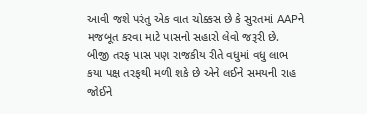આવી જશે પરંતુ એક વાત ચોક્કસ છે કે સુરતમાં AAPને મજબૂત કરવા માટે પાસનો સહારો લેવો જરૂરી છે. બીજી તરફ પાસ પણ રાજકીય રીતે વધુમાં વધુ લાભ કયા પક્ષ તરફથી મળી શકે છે એને લઈને સમયની રાહ જોઈને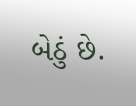બેઠું છે.